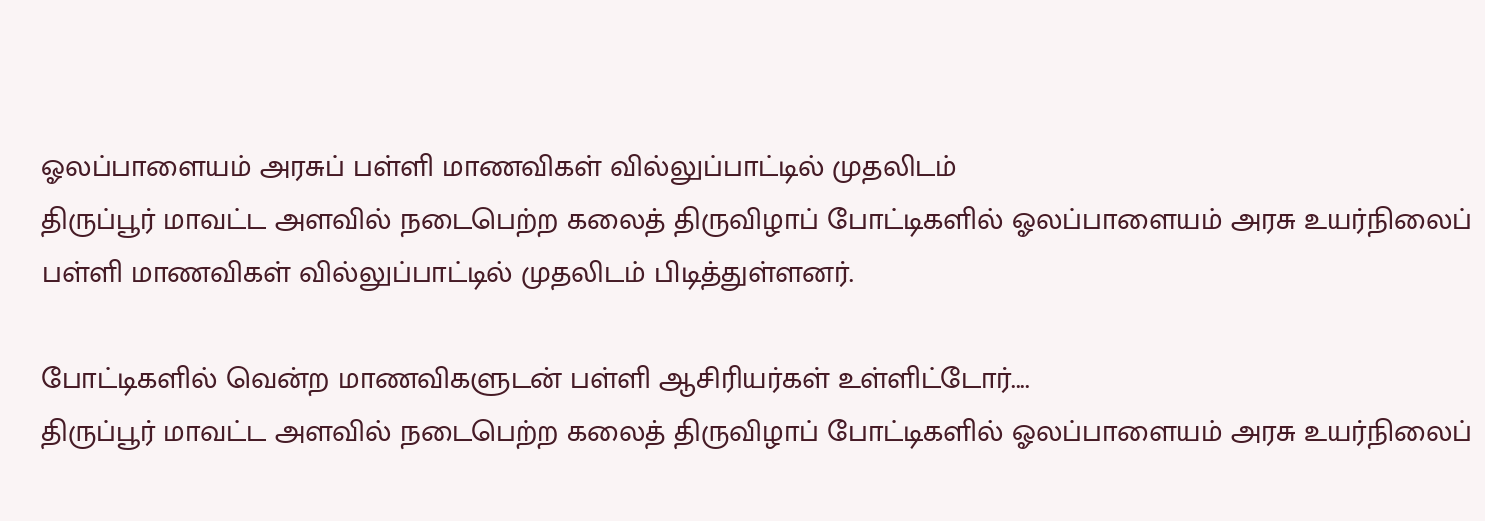ஓலப்பாளையம் அரசுப் பள்ளி மாணவிகள் வில்லுப்பாட்டில் முதலிடம்
திருப்பூர் மாவட்ட அளவில் நடைபெற்ற கலைத் திருவிழாப் போட்டிகளில் ஓலப்பாளையம் அரசு உயர்நிலைப் பள்ளி மாணவிகள் வில்லுப்பாட்டில் முதலிடம் பிடித்துள்ளனர்.

போட்டிகளில் வென்ற மாணவிகளுடன் பள்ளி ஆசிரியர்கள் உள்ளிட்டோர்....
திருப்பூர் மாவட்ட அளவில் நடைபெற்ற கலைத் திருவிழாப் போட்டிகளில் ஓலப்பாளையம் அரசு உயர்நிலைப்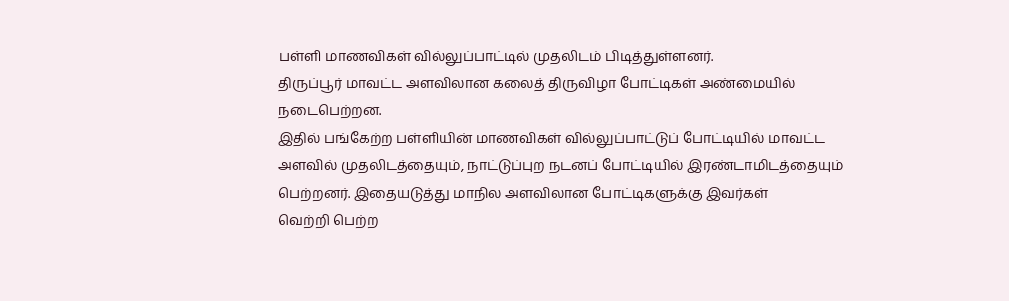பள்ளி மாணவிகள் வில்லுப்பாட்டில் முதலிடம் பிடித்துள்ளனர்.
திருப்பூர் மாவட்ட அளவிலான கலைத் திருவிழா போட்டிகள் அண்மையில் நடைபெற்றன.
இதில் பங்கேற்ற பள்ளியின் மாணவிகள் வில்லுப்பாட்டுப் போட்டியில் மாவட்ட அளவில் முதலிடத்தையும், நாட்டுப்புற நடனப் போட்டியில் இரண்டாமிடத்தையும் பெற்றனர். இதையடுத்து மாநில அளவிலான போட்டிகளுக்கு இவர்கள்
வெற்றி பெற்ற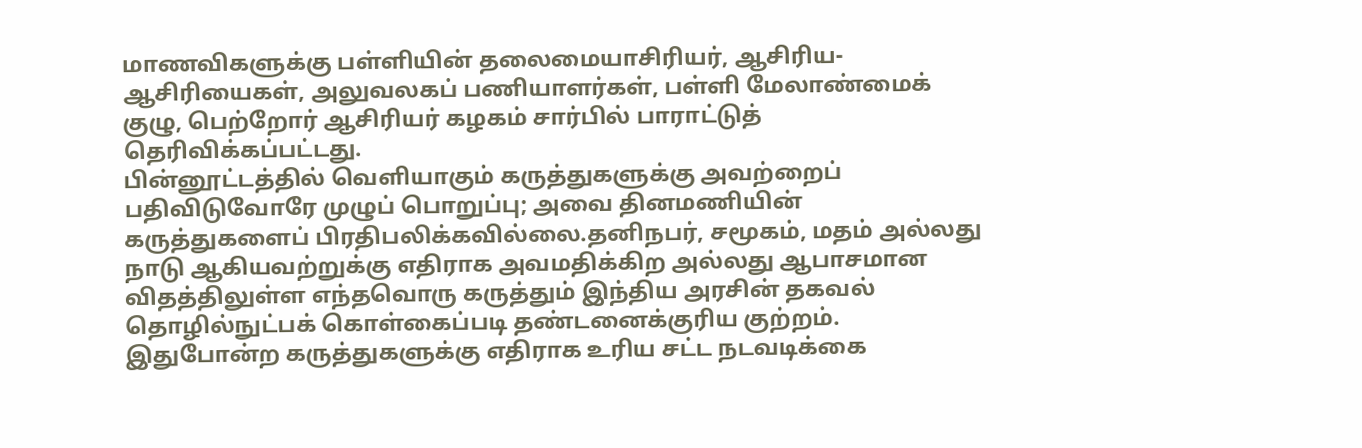மாணவிகளுக்கு பள்ளியின் தலைமையாசிரியர், ஆசிரிய-ஆசிரியைகள், அலுவலகப் பணியாளர்கள், பள்ளி மேலாண்மைக் குழு, பெற்றோர் ஆசிரியர் கழகம் சார்பில் பாராட்டுத் தெரிவிக்கப்பட்டது.
பின்னூட்டத்தில் வெளியாகும் கருத்துகளுக்கு அவற்றைப் பதிவிடுவோரே முழுப் பொறுப்பு; அவை தினமணியின் கருத்துகளைப் பிரதிபலிக்கவில்லை.தனிநபர், சமூகம், மதம் அல்லது நாடு ஆகியவற்றுக்கு எதிராக அவமதிக்கிற அல்லது ஆபாசமான விதத்திலுள்ள எந்தவொரு கருத்தும் இந்திய அரசின் தகவல் தொழில்நுட்பக் கொள்கைப்படி தண்டனைக்குரிய குற்றம். இதுபோன்ற கருத்துகளுக்கு எதிராக உரிய சட்ட நடவடிக்கை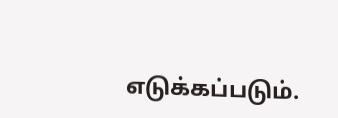எடுக்கப்படும்.